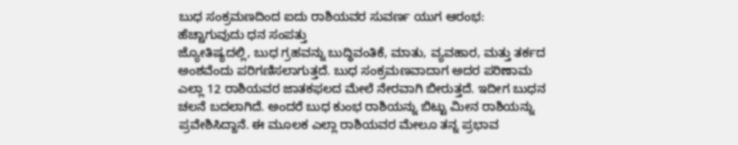ಬುಧ ಸಂಕ್ರಮಣದಿಂದ ಐದು ರಾಶಿಯವರ ಸುವರ್ಣ ಯುಗ ಆರಂಭ: ಹೆಚ್ಚಾಗುವುದು ಧನ ಸಂಪತ್ತು
ಜ್ಯೋತಿಷ್ಯದಲ್ಲಿ, ಬುಧ ಗ್ರಹವನ್ನು ಬುದ್ಧಿವಂತಿಕೆ, ಮಾತು, ವ್ಯವಹಾರ, ಮತ್ತು ತರ್ಕದ ಅಂಶವೆಂದು ಪರಿಗಣಿಸಲಾಗುತ್ತದೆ. ಬುಧ ಸಂಕ್ರಮಣವಾದಾಗ ಅದರ ಪರಿಣಾಮ ಎಲ್ಲಾ 12 ರಾಶಿಯವರ ಜಾತಕಫಲದ ಮೇಲೆ ನೇರವಾಗಿ ಬೀರುತ್ತದೆ. ಇದೀಗ ಬುಧನ ಚಲನೆ ಬದಲಾಗಿದೆ. ಅಂದರೆ ಬುಧ ಕುಂಭ ರಾಶಿಯನ್ನು ಬಿಟ್ಟು ಮೀನ ರಾಶಿಯನ್ನು ಪ್ರವೇಶಿಸಿದ್ದಾನೆ. ಈ ಮೂಲಕ ಎಲ್ಲಾ ರಾಶಿಯವರ ಮೇಲೂ ತನ್ನ ಪ್ರಭಾವ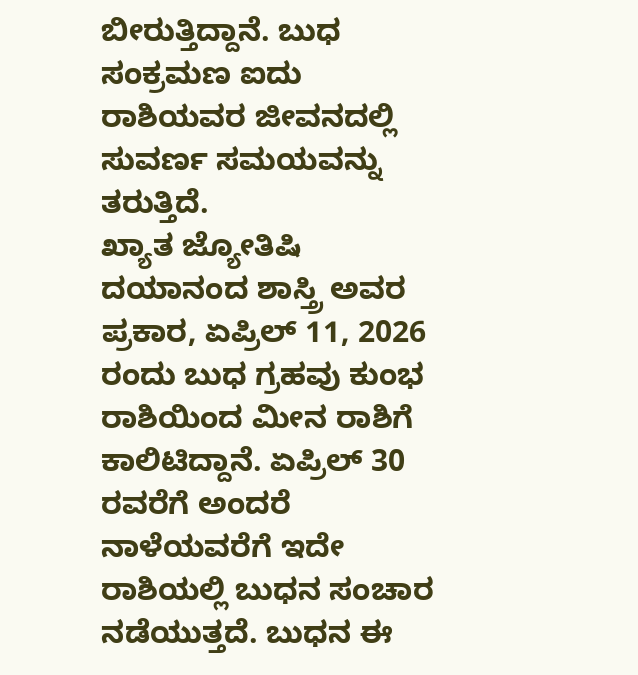ಬೀರುತ್ತಿದ್ದಾನೆ. ಬುಧ ಸಂಕ್ರಮಣ ಐದು ರಾಶಿಯವರ ಜೀವನದಲ್ಲಿ ಸುವರ್ಣ ಸಮಯವನ್ನು ತರುತ್ತಿದೆ.
ಖ್ಯಾತ ಜ್ಯೋತಿಷಿ ದಯಾನಂದ ಶಾಸ್ತ್ರಿ ಅವರ ಪ್ರಕಾರ, ಏಪ್ರಿಲ್ 11, 2026 ರಂದು ಬುಧ ಗ್ರಹವು ಕುಂಭ ರಾಶಿಯಿಂದ ಮೀನ ರಾಶಿಗೆ ಕಾಲಿಟಿದ್ದಾನೆ. ಏಪ್ರಿಲ್ 30 ರವರೆಗೆ ಅಂದರೆ ನಾಳೆಯವರೆಗೆ ಇದೇ ರಾಶಿಯಲ್ಲಿ ಬುಧನ ಸಂಚಾರ ನಡೆಯುತ್ತದೆ. ಬುಧನ ಈ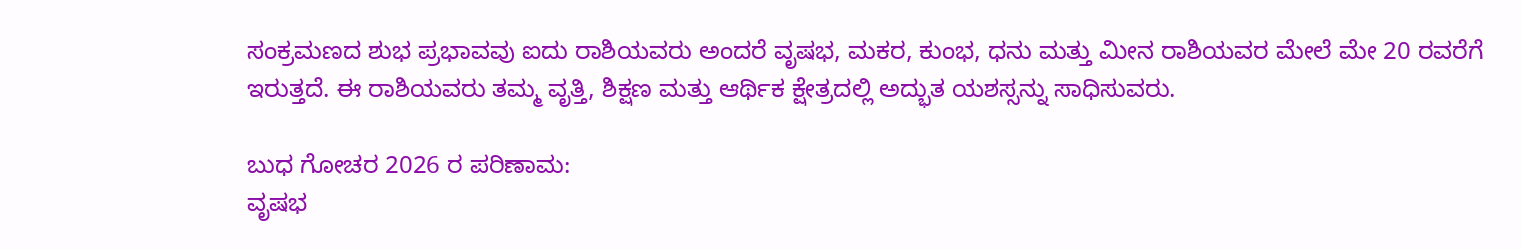ಸಂಕ್ರಮಣದ ಶುಭ ಪ್ರಭಾವವು ಐದು ರಾಶಿಯವರು ಅಂದರೆ ವೃಷಭ, ಮಕರ, ಕುಂಭ, ಧನು ಮತ್ತು ಮೀನ ರಾಶಿಯವರ ಮೇಲೆ ಮೇ 20 ರವರೆಗೆ ಇರುತ್ತದೆ. ಈ ರಾಶಿಯವರು ತಮ್ಮ ವೃತ್ತಿ, ಶಿಕ್ಷಣ ಮತ್ತು ಆರ್ಥಿಕ ಕ್ಷೇತ್ರದಲ್ಲಿ ಅದ್ಭುತ ಯಶಸ್ಸನ್ನು ಸಾಧಿಸುವರು.

ಬುಧ ಗೋಚರ 2026 ರ ಪರಿಣಾಮ:
ವೃಷಭ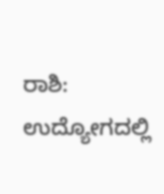ರಾಶಿ: ಉದ್ಯೋಗದಲ್ಲಿ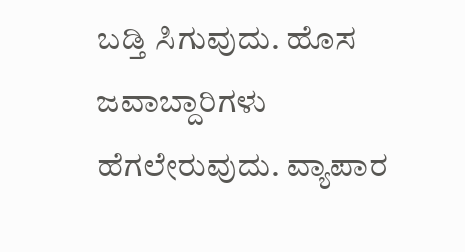ಬಡ್ತಿ ಸಿಗುವುದು. ಹೊಸ ಜವಾಬ್ದಾರಿಗಳು ಹೆಗಲೇರುವುದು. ವ್ಯಾಪಾರ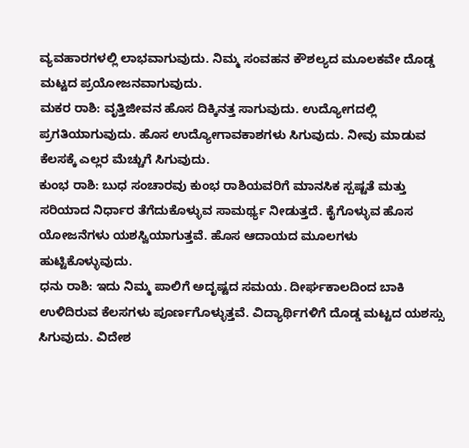ವ್ಯವಹಾರಗಳಲ್ಲಿ ಲಾಭವಾಗುವುದು. ನಿಮ್ಮ ಸಂವಹನ ಕೌಶಲ್ಯದ ಮೂಲಕವೇ ದೊಡ್ಡ ಮಟ್ಟದ ಪ್ರಯೋಜನವಾಗುವುದು.
ಮಕರ ರಾಶಿ: ವೃತ್ತಿಜೀವನ ಹೊಸ ದಿಕ್ಕಿನತ್ತ ಸಾಗುವುದು. ಉದ್ಯೋಗದಲ್ಲಿ ಪ್ರಗತಿಯಾಗುವುದು. ಹೊಸ ಉದ್ಯೋಗಾವಕಾಶಗಳು ಸಿಗುವುದು. ನೀವು ಮಾಡುವ ಕೆಲಸಕ್ಕೆ ಎಲ್ಲರ ಮೆಚ್ಚುಗೆ ಸಿಗುವುದು.
ಕುಂಭ ರಾಶಿ: ಬುಧ ಸಂಚಾರವು ಕುಂಭ ರಾಶಿಯವರಿಗೆ ಮಾನಸಿಕ ಸ್ಪಷ್ಟತೆ ಮತ್ತು ಸರಿಯಾದ ನಿರ್ಧಾರ ತೆಗೆದುಕೊಳ್ಳುವ ಸಾಮರ್ಥ್ಯ ನೀಡುತ್ತದೆ. ಕೈಗೊಳ್ಳುವ ಹೊಸ ಯೋಜನೆಗಳು ಯಶಸ್ವಿಯಾಗುತ್ತವೆ. ಹೊಸ ಆದಾಯದ ಮೂಲಗಳು ಹುಟ್ಟಿಕೊಳ್ಳುವುದು.
ಧನು ರಾಶಿ: ಇದು ನಿಮ್ಮ ಪಾಲಿಗೆ ಅದೃಷ್ಟದ ಸಮಯ. ದೀರ್ಘಕಾಲದಿಂದ ಬಾಕಿ ಉಳಿದಿರುವ ಕೆಲಸಗಳು ಪೂರ್ಣಗೊಳ್ಳುತ್ತವೆ. ವಿದ್ಯಾರ್ಥಿಗಳಿಗೆ ದೊಡ್ಡ ಮಟ್ಟದ ಯಶಸ್ಸು ಸಿಗುವುದು. ವಿದೇಶ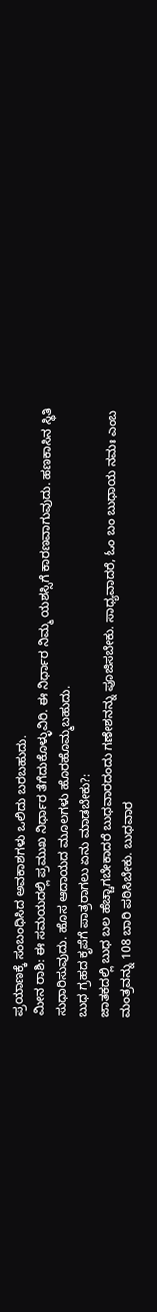ಪ್ರಯಾಣಕ್ಕೆ ಸಂಬಂಧಿಸಿದ ಅವಕಾಶಗಳು ಒಲಿದು ಬರಬಹುದು.
ಮೀನ ರಾಶಿ: ಈ ಸಮಯದಲ್ಲಿ ಪ್ರಮುಖ ನಿರ್ಧಾರ ತೆಗೆದುಕೊಳ್ಳುವಿರಿ. ಈ ನಿರ್ಧಾರ ನಿಮ್ಮ ಯಶಸ್ಸಿಗೆ ಕಾರಣವಾಗುವುದು. ಹಣಕಾಸಿನ ಸ್ಥಿತಿ ಸುಧಾರಿಸುವುದು. ಹೊಸ ಆದಾಯದ ಮೂಲಗಳು ಹೊರಹೊಮ್ಮಬಹುದು.
ಬುಧ ಗ್ರಹದ ಕೃಪೆಗೆ ಪಾತ್ರರಾಗಲು ಏನು ಮಾಡಬೇಕು?:
ಜಾತಕದಲ್ಲಿ ಬುಧ ಬಲ ಹೆಚ್ಚಾಗಬೇಕಾದರೆ ಬುಧವಾರದಂದು ಗಣೇಶನನ್ನು ಪೂಜಿಸಬೇಕು. ಸಾಧ್ಯವಾದರೆ, ಓಂ ಬಂ ಬುಧಾಯ ನಮಃ ಎಂಬ ಮಂತ್ರವನ್ನು 108 ಬಾರಿ ಪಠಿಸಿಬೇಕು. ಬುಧವಾರ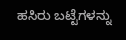ಹಸಿರು ಬಟ್ಟೆಗಳನ್ನು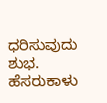ಧರಿಸುವುದು ಶುಭ. ಹೆಸರುಕಾಳು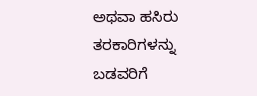ಅಥವಾ ಹಸಿರು ತರಕಾರಿಗಳನ್ನು ಬಡವರಿಗೆ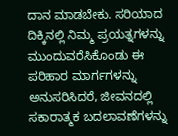ದಾನ ಮಾಡಬೇಕು. ಸರಿಯಾದ ದಿಕ್ಕಿನಲ್ಲಿ ನಿಮ್ಮ ಪ್ರಯತ್ನಗಳನ್ನು ಮುಂದುವರೆಸಿಕೊಂಡು ಈ ಪರಿಹಾರ ಮಾರ್ಗಗಳನ್ನು ಅನುಸರಿಸಿದರೆ, ಜೀವನದಲ್ಲಿ ಸಕಾರಾತ್ಮಕ ಬದಲಾವಣೆಗಳನ್ನು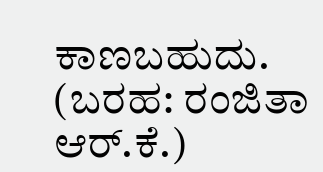ಕಾಣಬಹುದು.
(ಬರಹ: ರಂಜಿತಾ ಆರ್.ಕೆ.)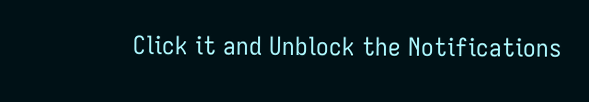Click it and Unblock the Notifications